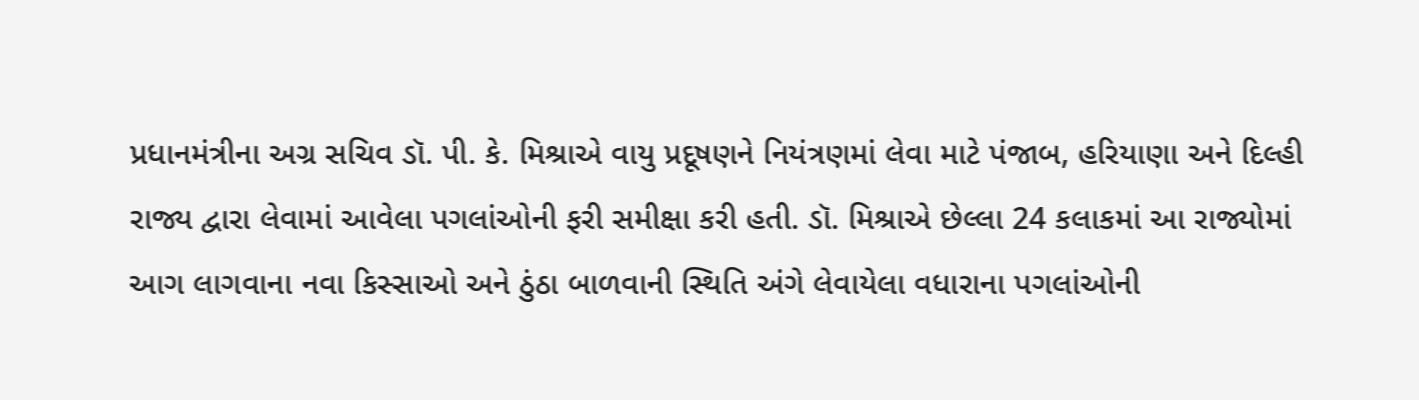પ્રધાનમંત્રીના અગ્ર સચિવ ડૉ. પી. કે. મિશ્રાએ વાયુ પ્રદૂષણને નિયંત્રણમાં લેવા માટે પંજાબ, હરિયાણા અને દિલ્હી રાજ્ય દ્વારા લેવામાં આવેલા પગલાંઓની ફરી સમીક્ષા કરી હતી. ડૉ. મિશ્રાએ છેલ્લા 24 કલાકમાં આ રાજ્યોમાં આગ લાગવાના નવા કિસ્સાઓ અને ઠુંઠા બાળવાની સ્થિતિ અંગે લેવાયેલા વધારાના પગલાંઓની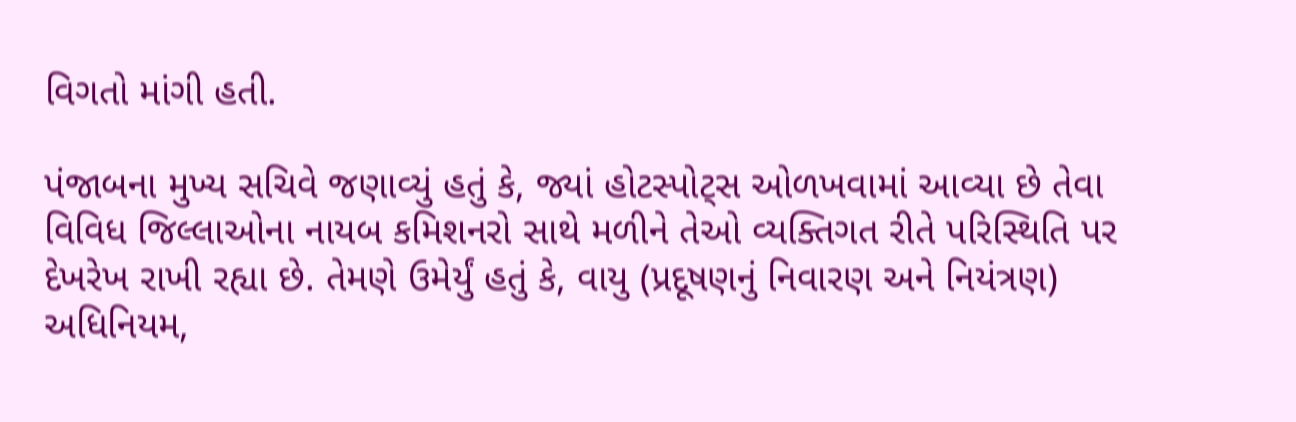વિગતો માંગી હતી.

પંજાબના મુખ્ય સચિવે જણાવ્યું હતું કે, જ્યાં હોટસ્પોટ્સ ઓળખવામાં આવ્યા છે તેવા વિવિધ જિલ્લાઓના નાયબ કમિશનરો સાથે મળીને તેઓ વ્યક્તિગત રીતે પરિસ્થિતિ પર દેખરેખ રાખી રહ્યા છે. તેમણે ઉમેર્યું હતું કે, વાયુ (પ્રદૂષણનું નિવારણ અને નિયંત્રણ) અધિનિયમ,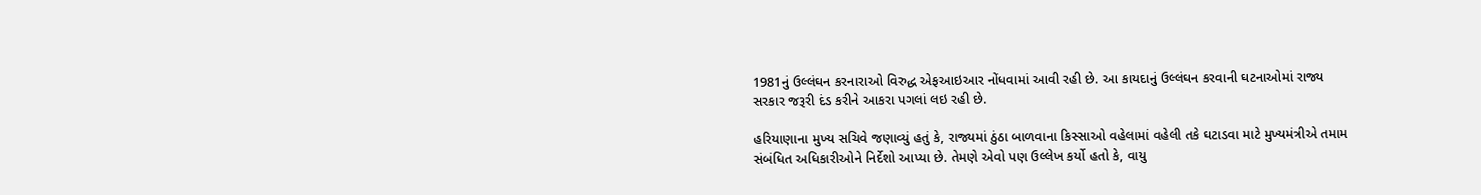1981નું ઉલ્લંઘન કરનારાઓ વિરુદ્ધ એફઆઇઆર નોંધવામાં આવી રહી છે. આ કાયદાનું ઉલ્લંઘન કરવાની ઘટનાઓમાં રાજ્ય સરકાર જરૂરી દંડ કરીને આકરા પગલાં લઇ રહી છે.

હરિયાણાના મુખ્ય સચિવે જણાવ્યું હતું કે, રાજ્યમાં ઠુંઠા બાળવાના કિસ્સાઓ વહેલામાં વહેલી તકે ઘટાડવા માટે મુખ્યમંત્રીએ તમામ સંબંધિત અધિકારીઓને નિર્દેશો આપ્યા છે. તેમણે એવો પણ ઉલ્લેખ કર્યો હતો કે, વાયુ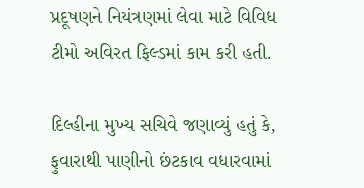પ્રદૂષણને નિયંત્રણમાં લેવા માટે વિવિધ ટીમો અવિરત ફિલ્ડમાં કામ કરી હતી.

દિલ્હીના મુખ્ય સચિવે જણાવ્યું હતું કે, ફુવારાથી પાણીનો છંટકાવ વધારવામાં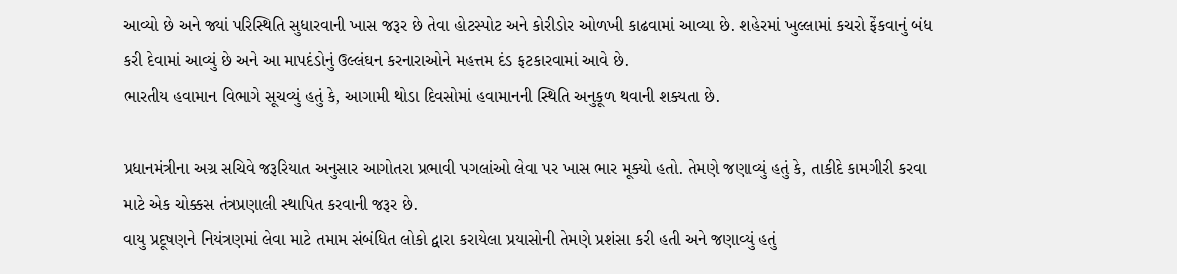આવ્યો છે અને જ્યાં પરિસ્થિતિ સુધારવાની ખાસ જરૂર છે તેવા હોટસ્પોટ અને કોરીડોર ઓળખી કાઢવામાં આવ્યા છે. શહેરમાં ખુલ્લામાં કચરો ફેંકવાનું બંધ કરી દેવામાં આવ્યું છે અને આ માપદંડોનું ઉલ્લંઘન કરનારાઓને મહત્તમ દંડ ફટકારવામાં આવે છે.
ભારતીય હવામાન વિભાગે સૂચવ્યું હતું કે, આગામી થોડા દિવસોમાં હવામાનની સ્થિતિ અનુકૂળ થવાની શક્યતા છે.

પ્રધાનમંત્રીના અગ્ર સચિવે જરૂરિયાત અનુસાર આગોતરા પ્રભાવી પગલાંઓ લેવા પર ખાસ ભાર મૂક્યો હતો. તેમણે જણાવ્યું હતું કે, તાકીદે કામગીરી કરવા માટે એક ચોક્કસ તંત્રપ્રણાલી સ્થાપિત કરવાની જરૂર છે.
વાયુ પ્રદૂષણને નિયંત્રણમાં લેવા માટે તમામ સંબંધિત લોકો દ્વારા કરાયેલા પ્રયાસોની તેમણે પ્રશંસા કરી હતી અને જણાવ્યું હતું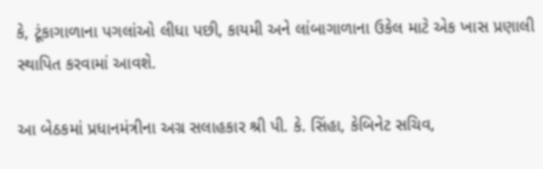કે, ટૂંકાગાળાના પગલાંઓ લીધા પછી, કાયમી અને લાંબાગાળાના ઉકેલ માટે એક ખાસ પ્રણાલી સ્થાપિત કરવામાં આવશે.

આ બેઠકમાં પ્રધાનમંત્રીના અગ્ર સલાહકાર શ્રી પી. કે. સિંહા, કેબિનેટ સચિવ,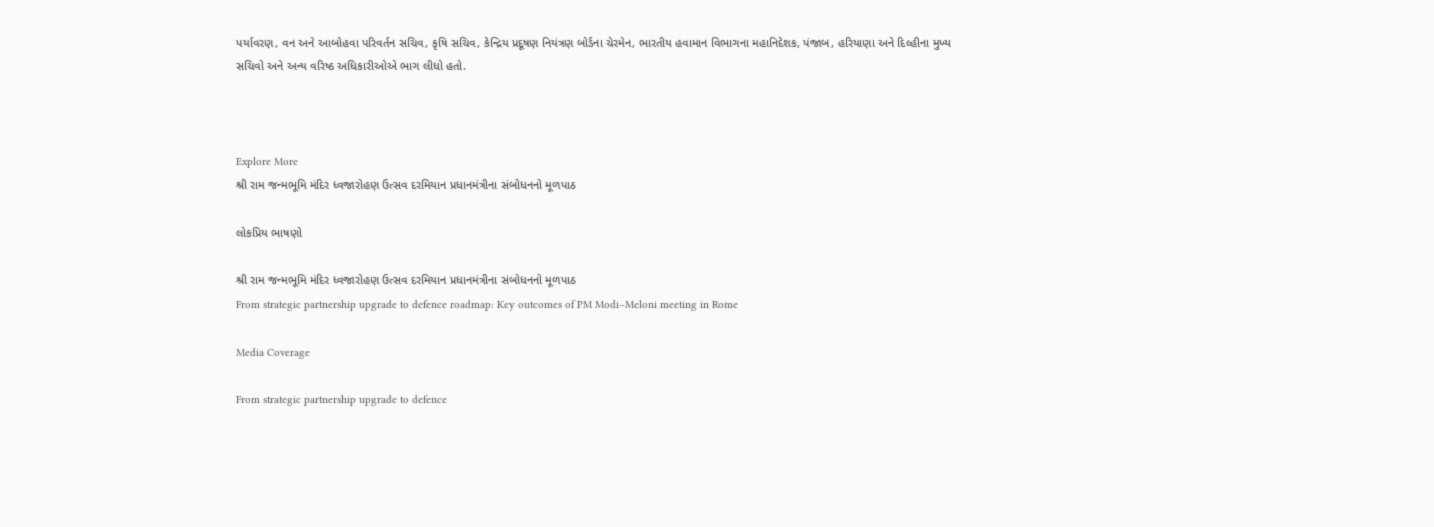પર્યાવરણ, વન અને આબોહવા પરિવર્તન સચિવ, કૃષિ સચિવ, કેન્દ્રિય પ્રદૂષણ નિયંત્રણ બોર્ડના ચેરમેન, ભારતીય હવામાન વિભાગના મહાનિદેશક, પંજાબ, હરિયાણા અને દિલ્હીના મુખ્ય સચિવો અને અન્ય વરિષ્ઠ અધિકારીઓએ ભાગ લીધો હતો.



Explore More
શ્રી રામ જન્મભૂમિ મંદિર ધ્વજારોહણ ઉત્સવ દરમિયાન પ્રધાનમંત્રીના સંબોધનનો મૂળપાઠ

લોકપ્રિય ભાષણો

શ્રી રામ જન્મભૂમિ મંદિર ધ્વજારોહણ ઉત્સવ દરમિયાન પ્રધાનમંત્રીના સંબોધનનો મૂળપાઠ
From strategic partnership upgrade to defence roadmap: Key outcomes of PM Modi–Meloni meeting in Rome

Media Coverage

From strategic partnership upgrade to defence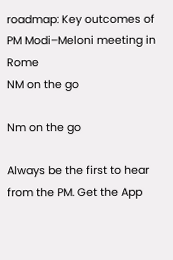roadmap: Key outcomes of PM Modi–Meloni meeting in Rome
NM on the go

Nm on the go

Always be the first to hear from the PM. Get the App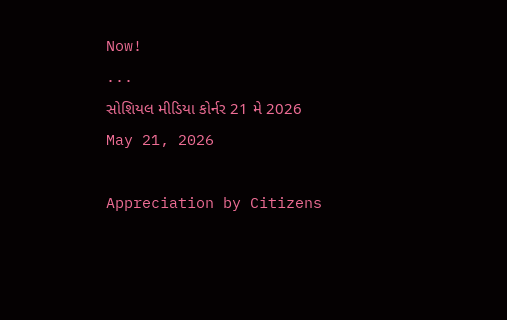Now!
...
સોશિયલ મીડિયા કોર્નર 21 મે 2026
May 21, 2026

Appreciation by Citizens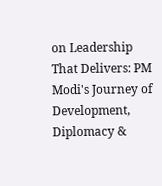on Leadership That Delivers: PM Modi's Journey of Development, Diplomacy &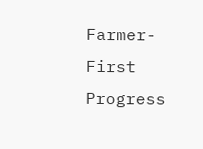Farmer-First Progress